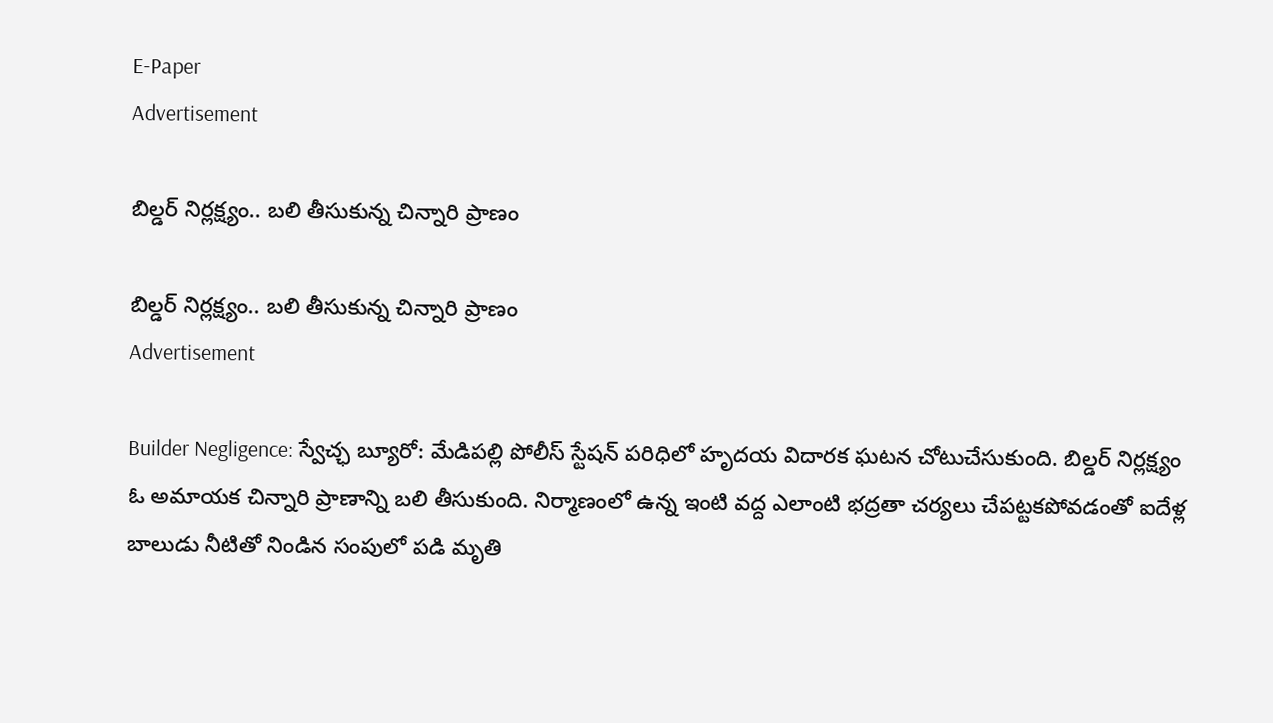E-Paper
Advertisement

బిల్డర్ నిర్లక్ష్యం.. బలి తీసుకున్న చిన్నారి ప్రాణం

బిల్డర్ నిర్లక్ష్యం.. బలి తీసుకున్న చిన్నారి ప్రాణం
Advertisement

Builder Negligence: స్వేచ్ఛ బ్యూరో: మేడిపల్లి పోలీస్ స్టేషన్ పరిధిలో హృదయ విదారక ఘటన చోటుచేసుకుంది. బిల్డర్ నిర్లక్ష్యం ఓ అమాయక చిన్నారి ప్రాణాన్ని బలి తీసుకుంది. నిర్మాణంలో ఉన్న ఇంటి వద్ద ఎలాంటి భద్రతా చర్యలు చేపట్టకపోవడంతో ఐదేళ్ల బాలుడు నీటితో నిండిన సంపులో పడి మృతి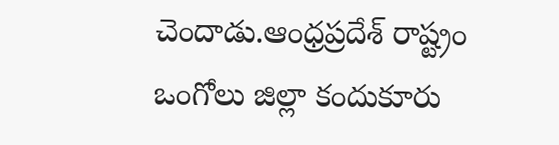చెందాడు.ఆంధ్రప్రదేశ్ రాష్ట్రం ఒంగోలు జిల్లా కందుకూరు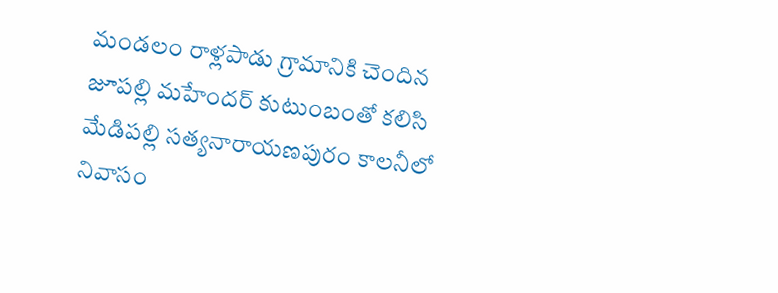మండలం రాళ్లపాడు గ్రామానికి చెందిన జూపల్లి మహేందర్ కుటుంబంతో కలిసి మేడిపల్లి సత్యనారాయణపురం కాలనీలో నివాసం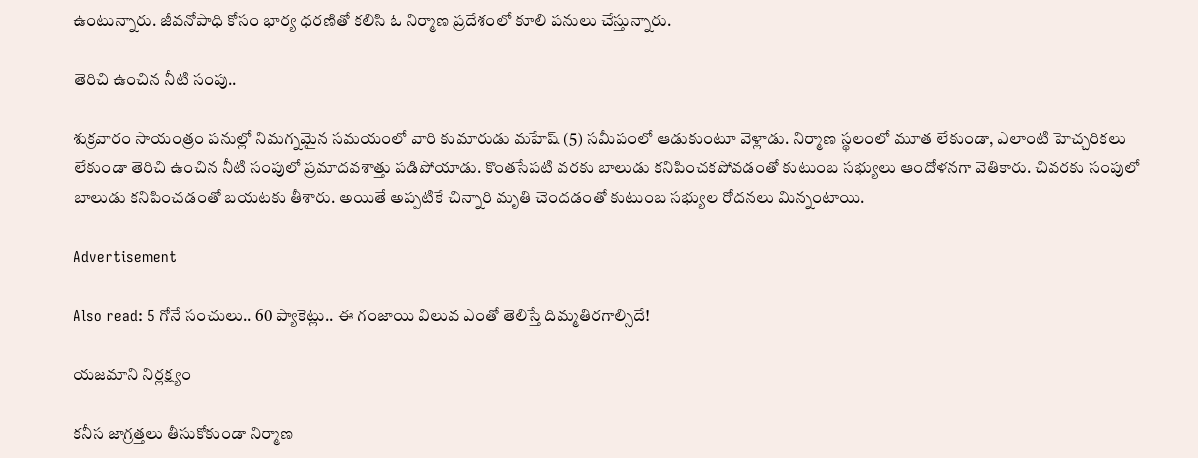ఉంటున్నారు. జీవనోపాధి కోసం భార్య ధరణితో కలిసి ఓ నిర్మాణ ప్రదేశంలో కూలి పనులు చేస్తున్నారు.

తెరిచి ఉంచిన నీటి సంపు..

శుక్రవారం సాయంత్రం పనుల్లో నిమగ్నమైన సమయంలో వారి కుమారుడు మహేష్ (5) సమీపంలో ఆడుకుంటూ వెళ్లాడు. నిర్మాణ స్థలంలో మూత లేకుండా, ఎలాంటి హెచ్చరికలు లేకుండా తెరిచి ఉంచిన నీటి సంపులో ప్రమాదవశాత్తు పడిపోయాడు. కొంతసేపటి వరకు బాలుడు కనిపించకపోవడంతో కుటుంబ సభ్యులు ఆందోళనగా వెతికారు. చివరకు సంపులో బాలుడు కనిపించడంతో బయటకు తీశారు. అయితే అప్పటికే చిన్నారి మృతి చెందడంతో కుటుంబ సభ్యుల రోదనలు మిన్నంటాయి.

Advertisement

Also read: 5 గోనే సంచులు.. 60 ప్యాకెట్లు.. ఈ గంజాయి విలువ ఎంతో తెలిస్తే దిమ్మతిరగాల్సిదే!

యజమాని నిర్లక్ష్యం

కనీస జాగ్రత్తలు తీసుకోకుండా నిర్మాణ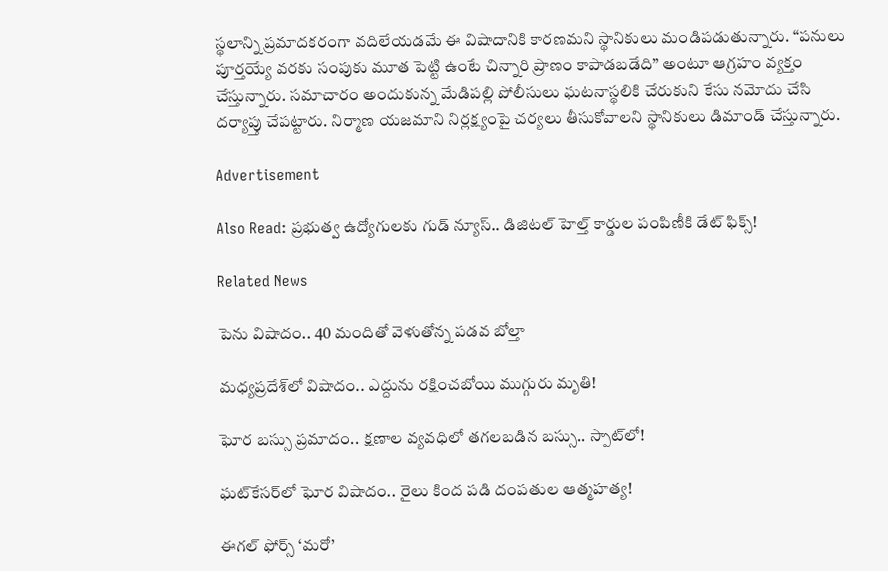స్థలాన్ని ప్రమాదకరంగా వదిలేయడమే ఈ విషాదానికి కారణమని స్థానికులు మండిపడుతున్నారు. “పనులు పూర్తయ్యే వరకు సంపుకు మూత పెట్టి ఉంటే చిన్నారి ప్రాణం కాపాడబడేది” అంటూ ఆగ్రహం వ్యక్తం చేస్తున్నారు. సమాచారం అందుకున్న మేడిపల్లి పోలీసులు ఘటనాస్థలికి చేరుకుని కేసు నమోదు చేసి దర్యాప్తు చేపట్టారు. నిర్మాణ యజమాని నిర్లక్ష్యంపై చర్యలు తీసుకోవాలని స్థానికులు డిమాండ్ చేస్తున్నారు.

Advertisement

Also Read: ప్రభుత్వ ఉద్యోగులకు గుడ్ న్యూస్.. డిజిటల్ హెల్త్ కార్డుల పంపిణీకి డేట్ ఫిక్స్!

Related News

పెను విషాదం.. 40 మందితో వెళుతోన్న ప‌డ‌వ బోల్తా

మధ్యప్రదేశ్‌లో విషాదం.. ఎద్దును రక్షించబోయి ముగ్గురు మృతి!

ఘోర బస్సు ప్రమాదం.. క్షణాల వ్యవధిలో తగలబడిన బస్సు.. స్పాట్‌లో!

ఘట్‌కేసర్‌లో ఘోర విషాదం.. రైలు కింద పడి దంపతుల ఆత్మహత్య!

ఈగల్ ఫోర్స్ ‘మరో’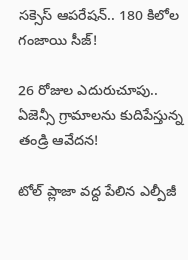సక్సెస్ ఆపరేషన్.. 180 కిలోల గంజాయి సీజ్!

26 రోజుల ఎదురుచూపు.. ఏజెన్సీ గ్రామాలను కుదిపేస్తున్న తండ్రి ఆవేదన!

టోల్ ప్లాజా వద్ద పేలిన ఎల్పీజీ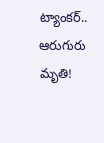ట్యాంకర్.. ఆరుగురు మృతి!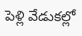పెళ్లి వేడుకల్లో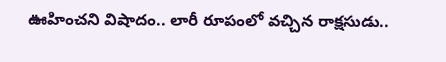ఊహించని విషాదం.. లారీ రూపంలో వచ్చిన రాక్షసుడు..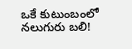ఒకే కుటుంబంలో నలుగురు బలి!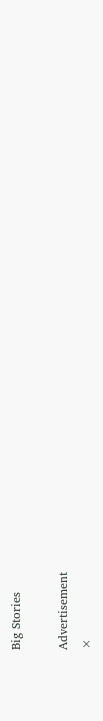Big Stories

Advertisement
×